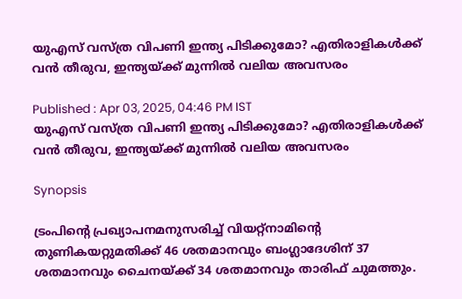യുഎസ് വസ്ത്ര വിപണി ഇന്ത്യ പിടിക്കുമോ? എതിരാളികള്‍ക്ക് വന്‍ തീരുവ, ഇന്ത്യയ്ക്ക് മുന്നിൽ വലിയ അവസരം

Published : Apr 03, 2025, 04:46 PM IST
യുഎസ് വസ്ത്ര വിപണി ഇന്ത്യ പിടിക്കുമോ? എതിരാളികള്‍ക്ക് വന്‍ തീരുവ, ഇന്ത്യയ്ക്ക് മുന്നിൽ വലിയ അവസരം

Synopsis

ട്രംപിന്‍റെ പ്രഖ്യാപനമനുസരിച്ച് വിയറ്റ്നാമിന്‍റെ തുണികയറ്റുമതിക്ക് 46 ശതമാനവും ബംഗ്ലാദേശിന് 37 ശതമാനവും ചൈനയ്ക്ക് 34 ശതമാനവും താരിഫ് ചുമത്തും.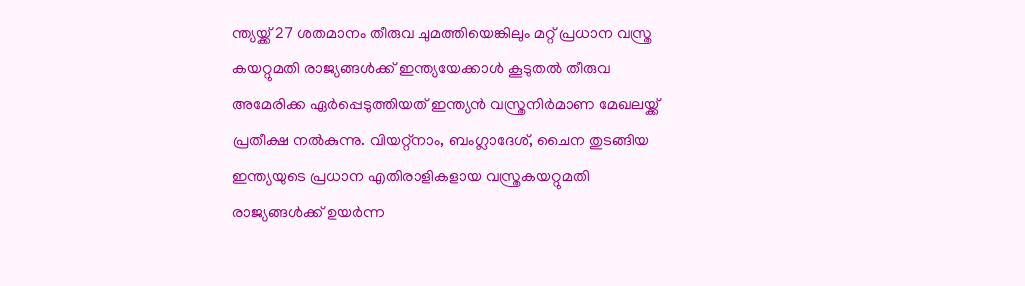ന്ത്യയ്ക്ക് 27 ശതമാനം തീരുവ ചുമത്തിയെങ്കിലും മറ്റ് പ്രധാന വസ്ത്ര കയറ്റുമതി രാജ്യങ്ങള്‍ക്ക് ഇന്ത്യയേക്കാള്‍ കൂടുതല്‍ തീരുവ അമേരിക്ക ഏര്‍പ്പെടുത്തിയത് ഇന്ത്യന്‍ വസ്ത്രനിര്‍മാണ മേഖലയ്ക്ക് പ്രതീക്ഷ നല്‍കുന്നു. വിയറ്റ്നാം, ബംഗ്ലാദേശ്, ചൈന തുടങ്ങിയ ഇന്ത്യയുടെ പ്രധാന എതിരാളികളായ വസ്ത്രകയറ്റുമതി രാജ്യങ്ങള്‍ക്ക് ഉയര്‍ന്ന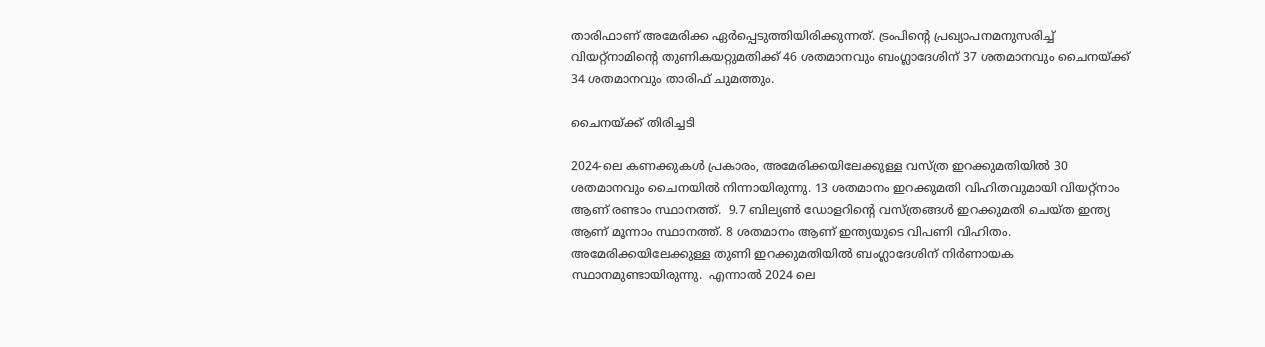താരിഫാണ് അമേരിക്ക ഏര്‍പ്പെടുത്തിയിരിക്കുന്നത്. ട്രംപിന്‍റെ പ്രഖ്യാപനമനുസരിച്ച് വിയറ്റ്നാമിന്‍റെ തുണികയറ്റുമതിക്ക് 46 ശതമാനവും ബംഗ്ലാദേശിന് 37 ശതമാനവും ചൈനയ്ക്ക് 34 ശതമാനവും താരിഫ് ചുമത്തും.

ചൈനയ്ക്ക് തിരിച്ചടി

2024-ലെ കണക്കുകള്‍ പ്രകാരം, അമേരിക്കയിലേക്കുള്ള വസ്ത്ര ഇറക്കുമതിയില്‍ 30 ശതമാനവും ചൈനയില്‍ നിന്നായിരുന്നു. 13 ശതമാനം ഇറക്കുമതി വിഹിതവുമായി വിയറ്റ്നാം ആണ് രണ്ടാം സ്ഥാനത്ത്.  9.7 ബില്യണ്‍ ഡോളറിന്‍റെ വസ്ത്രങ്ങള്‍ ഇറക്കുമതി ചെയ്ത ഇന്ത്യ ആണ് മൂന്നാം സ്ഥാനത്ത്. 8 ശതമാനം ആണ് ഇന്ത്യയുടെ വിപണി വിഹിതം.  അമേരിക്കയിലേക്കുള്ള തുണി ഇറക്കുമതിയില്‍ ബംഗ്ലാദേശിന് നിര്‍ണായക സ്ഥാനമുണ്ടായിരുന്നു.  എന്നാല്‍ 2024 ലെ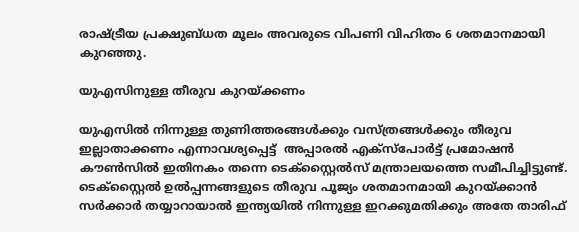രാഷ്ട്രീയ പ്രക്ഷുബ്ധത മൂലം അവരുടെ വിപണി വിഹിതം 6 ശതമാനമായി കുറഞ്ഞു.

യുഎസിനുള്ള തീരുവ കുറയ്ക്കണം

യുഎസില്‍ നിന്നുള്ള തുണിത്തരങ്ങള്‍ക്കും വസ്ത്രങ്ങള്‍ക്കും തീരുവ ഇല്ലാതാക്കണം എന്നാവശ്യപ്പെട്ട്  അപ്പാരല്‍ എക്സ്പോര്‍ട്ട് പ്രമോഷന്‍ കൗണ്‍സില്‍ ഇതിനകം തന്നെ ടെക്സ്റ്റൈല്‍സ് മന്ത്രാലയത്തെ സമീപിച്ചിട്ടുണ്ട്. ടെക്സ്റ്റൈല്‍ ഉല്‍പ്പന്നങ്ങളുടെ തീരുവ പൂജ്യം ശതമാനമായി കുറയ്ക്കാന്‍ സര്‍ക്കാര്‍ തയ്യാറായാല്‍ ഇന്ത്യയില്‍ നിന്നുള്ള ഇറക്കുമതിക്കും അതേ താരിഫ്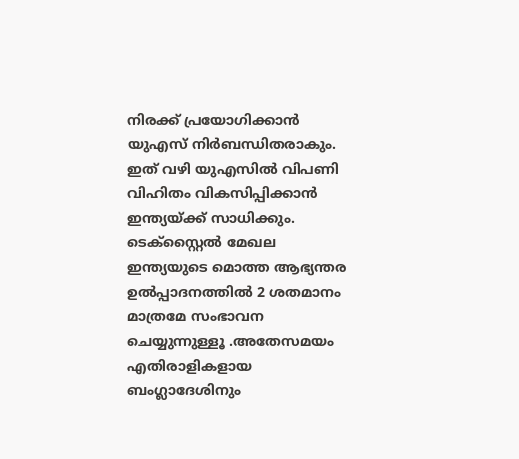നിരക്ക് പ്രയോഗിക്കാന്‍ യുഎസ് നിര്‍ബന്ധിതരാകും. ഇത് വഴി യുഎസില്‍ വിപണി വിഹിതം വികസിപ്പിക്കാന്‍ ഇന്ത്യയ്ക്ക് സാധിക്കും.  ടെക്സ്റ്റൈല്‍ മേഖല ഇന്ത്യയുടെ മൊത്ത ആഭ്യന്തര ഉല്‍പ്പാദനത്തില്‍ 2 ശതമാനം മാത്രമേ സംഭാവന ചെയ്യുന്നുള്ളൂ .അതേസമയം എതിരാളികളായ ബംഗ്ലാദേശിനും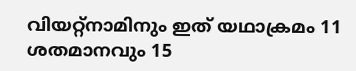വിയറ്റ്നാമിനും ഇത് യഥാക്രമം 11 ശതമാനവും 15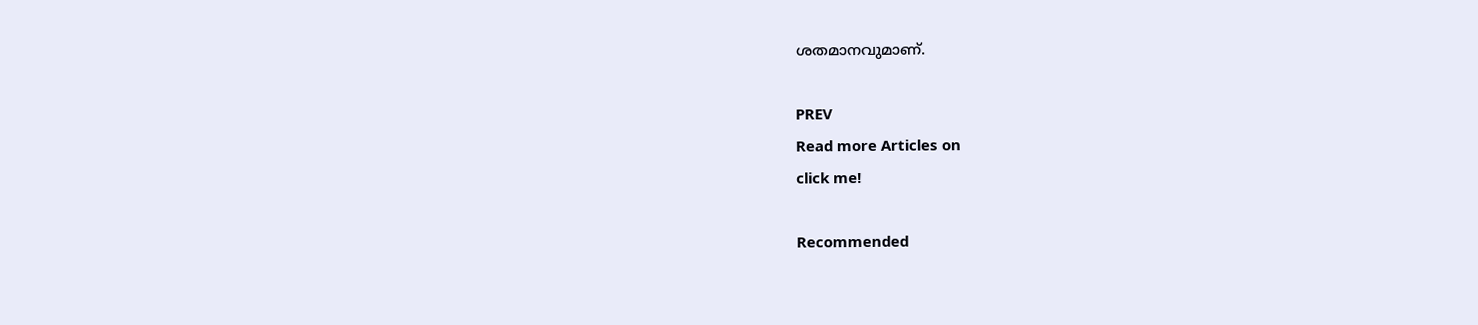ശതമാനവുമാണ്.

PREV
Read more Articles on
click me!

Recommended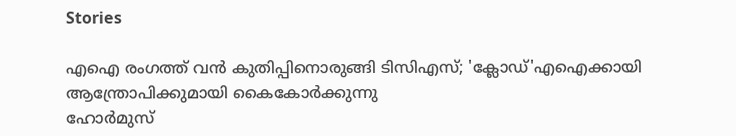Stories

എഐ രംഗത്ത് വന്‍ കുതിപ്പിനൊരുങ്ങി ടിസിഎസ്; 'ക്ലോഡ്'എഐക്കായി ആന്ത്രോപിക്കുമായി കൈകോര്‍ക്കുന്നു
ഹോര്‍മുസ്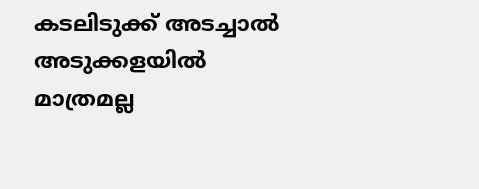കടലിടുക്ക് അടച്ചാല്‍ അടുക്കളയിൽ മാത്രമല്ല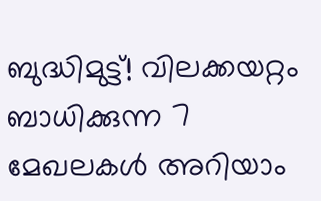ബുദ്ധിമുട്ട്! വിലക്കയറ്റം ബാധിക്കുന്ന 7 മേഖലകൾ അറിയാം